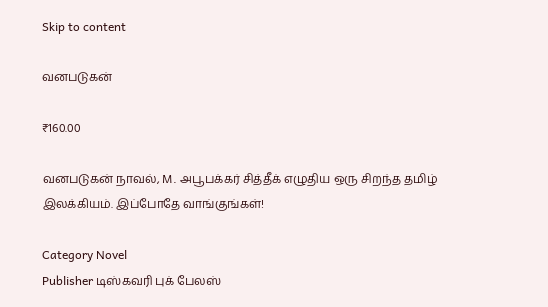Skip to content

வனபடுகன்

₹160.00

வனபடுகன் நாவல், M. அபூபக்கர் சித்தீக் எழுதிய ஒரு சிறந்த தமிழ் இலக்கியம். இப்போதே வாங்குங்கள்!

Category Novel
Publisher டிஸ்கவரி புக் பேலஸ்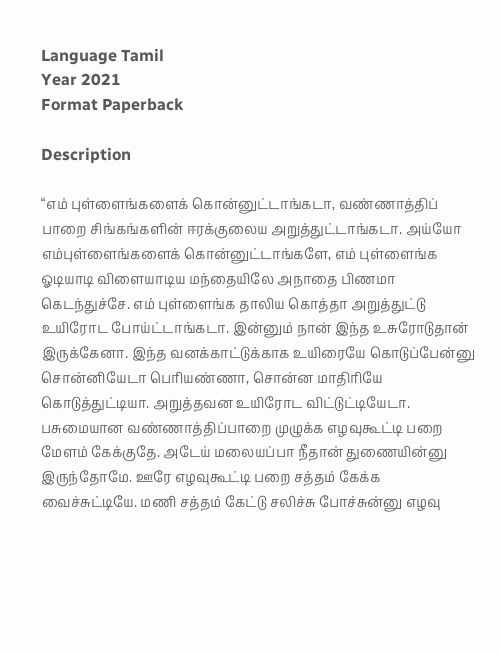Language Tamil
Year 2021
Format Paperback

Description

“எம் புள்ளைங்களைக் கொன்னுட்டாங்கடா, வண்ணாத்திப் பாறை சிங்கங்களின் ஈரக்குலைய அறுத்துட்டாங்கடா. அய்யோ எம்புள்ளைங்களைக் கொன்னுட்டாங்களே, எம் புள்ளைங்க ஓடியாடி விளையாடிய மந்தையிலே அநாதை பிணமா கெடந்துச்சே. எம் புள்ளைங்க தாலிய கொத்தா அறுத்துட்டு உயிரோட போய்ட்டாங்கடா. இன்னும் நான் இந்த உசுரோடுதான் இருக்கேனா. இந்த வனக்காட்டுக்காக உயிரையே கொடுப்பேன்னு சொன்னியேடா பெரியண்ணா, சொன்ன மாதிரியே கொடுத்துட்டியா. அறுத்தவன உயிரோட விட்டுட்டியேடா. பசுமையான வண்ணாத்திப்பாறை முழுக்க எழவுகூட்டி பறை மேளம் கேக்குதே. அடேய் மலையப்பா நீதான் துணையின்னு இருந்தோமே. ஊரே எழவுகூட்டி பறை சத்தம் கேக்க வைச்சுட்டியே. மணி சத்தம் கேட்டு சலிச்சு போச்சுன்னு எழவு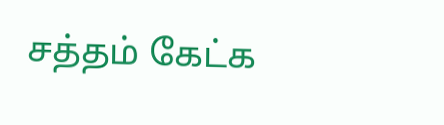சத்தம் கேட்க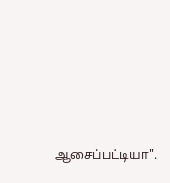ஆசைப்பட்டியா".